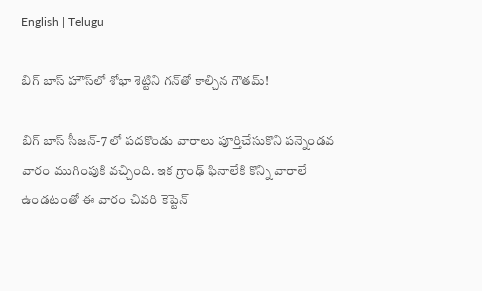English | Telugu

బిగ్ బాస్ హౌస్‌లో శోభా శెట్టిని గన్‌తో కాల్చిన గౌతమ్!

బిగ్ బాస్ సీజన్-7 లో పదకొండు వారాలు పూర్తిచేసుకొని పన్నెండవ వారం ముగింపుకి వచ్చింది. ఇక గ్రాంఢ్ ఫినాలేకి కొన్ని వారాలే ఉండటంతో ఈ వారం చివరి కెప్టెన్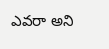ఎవరా అని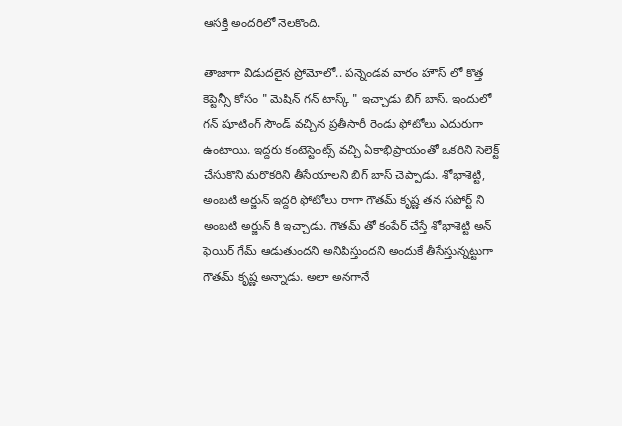ఆసక్తి అందరిలో నెలకొంది.

తాజాగా విడుదలైన ప్రోమోలో.. పన్నెండవ వారం హౌస్ లో కొత్త కెప్టెన్సీ కోసం " మెషిన్ గన్ టాస్క్ " ఇచ్చాడు బిగ్ బాస్. ఇందులో గన్ షూటింగ్ సౌండ్ వచ్చిన ప్రతీసారీ రెండు ఫోటోలు ఎదురుగా ఉంటాయి. ఇద్దరు కంటెస్టెంట్స్ వచ్చి ఏకాభిప్రాయంతో ఒకరిని సెలెక్ట్ చేసుకొని మరొకరిని తీసేయాలని‌‌ బిగ్ బాస్ చెప్పాడు. శోభాశెట్టి, అంబటి అర్జున్ ఇద్దరి ఫోటోలు రాగా గౌతమ్ కృష్ణ తన సపోర్ట్ ని అంబటి అర్జున్ కి ఇచ్చాడు. గౌతమ్ తో కంపేర్ చేస్తే శోభాశెట్టి అన్ ఫెయిర్ గేమ్ ఆడుతుందని అనిపిస్తుందని అందుకే తీసేస్తున్నట్టుగా గౌతమ్ కృష్ణ అన్నాడు. అలా అనగానే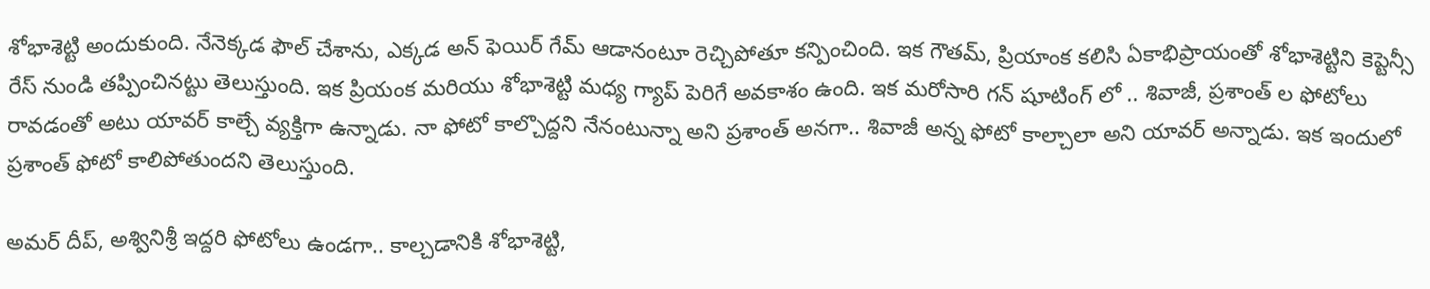శోభాశెట్టి అందుకుంది. నేనెక్కడ ఫౌల్ చేశాను, ఎక్కడ అన్ ఫెయిర్ గేమ్ ఆడానంటూ రెచ్చిపోతూ కన్పించింది‌. ఇక గౌతమ్, ప్రియాంక కలిసి ఏకాభిప్రాయంతో శోభాశెట్టిని కెప్టెన్సీ రేస్ నుండి తప్పించినట్టు తెలుస్తుంది. ఇక ప్రియంక మరియు శోభాశెట్టి మధ్య గ్యాప్ పెరిగే అవకాశం ఉంది. ఇక మరోసారి గన్ షూటింగ్‌ లో .. శివాజీ, ప్రశాంత్ ల ఫోటోలు రావడంతో అటు యావర్ కాల్చే వ్యక్తిగా ఉన్నాడు. నా ఫోటో కాల్చొద్దని నేనంటున్నా అని ప్రశాంత్ అనగా.. శివాజీ అన్న ఫోటో కాల్చాలా అని యావర్ అన్నాడు‌. ఇక ఇందులో ప్రశాంత్ ఫోటో కాలిపోతుందని తెలుస్తుంది.

అమర్ దీప్, అశ్వినిశ్రీ ఇద్దరి ఫోటోలు ఉండగా.. కాల్చడానికి శోభాశెట్టి,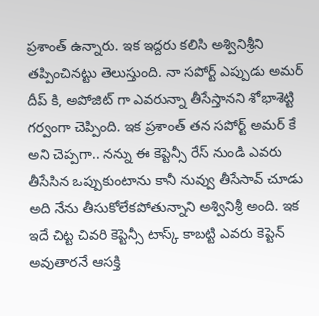ప్రశాంత్ ఉన్నారు. ఇక ఇద్దరు కలిసి అశ్వినిశ్రీని తప్పించినట్టు తెలుస్తుంది. నా సపోర్ట్ ఎప్పుడు అమర్ దీప్ కి, అపోజిట్ గా ఎవరున్నా తీసేస్తానని శోభాశెట్టి గర్వంగా చెప్పింది. ఇక ప్రశాంత్ తన సపోర్ట్ అమర్ కే అని చెప్పగా.. నన్ను ఈ కెప్టెన్సీ రేస్ నుండి ఎవరు తీసేసిన ఒప్పుకుంటాను కానీ నువ్వు తీసేసావ్ చూడు అది నేను తీసుకోలేకపోతున్నాని అశ్వినిశ్రీ అంది. ఇక ఇదే చిట్ట చివరి కెప్టెన్సీ టాస్క్ కాబట్టి ఎవరు కెప్టెన్ అవుతారనే ఆసక్తి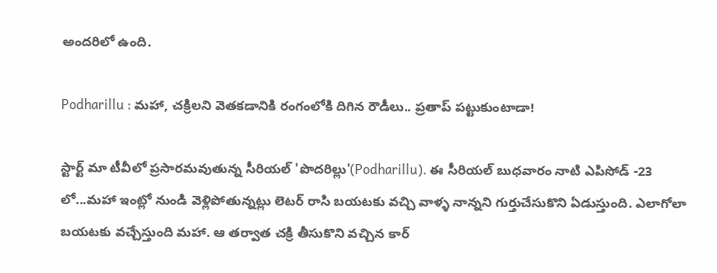అందరిలో ఉంది.

Podharillu : మహా, చక్రిలని వెతకడానికి రంగంలోకి దిగిన రౌడీలు.. ప్రతాప్ పట్టుకుంటాడా!

స్టార్ట్ మా టీవీలో ప్రసారమవుతున్న సీరియల్ 'పొదరిల్లు'(Podharillu). ఈ సీరియల్ బుధవారం నాటి ఎపిసోడ్ -23 లో...మహా ఇంట్లో నుండి వెళ్లిపోతున్నట్లు లెటర్ రాసి బయటకు వచ్చి వాళ్ళ నాన్నని గుర్తుచేసుకొని ఏడుస్తుంది. ఎలాగోలా బయటకు వచ్చేస్తుంది మహా. ఆ తర్వాత చక్రి తీసుకొని వచ్చిన కార్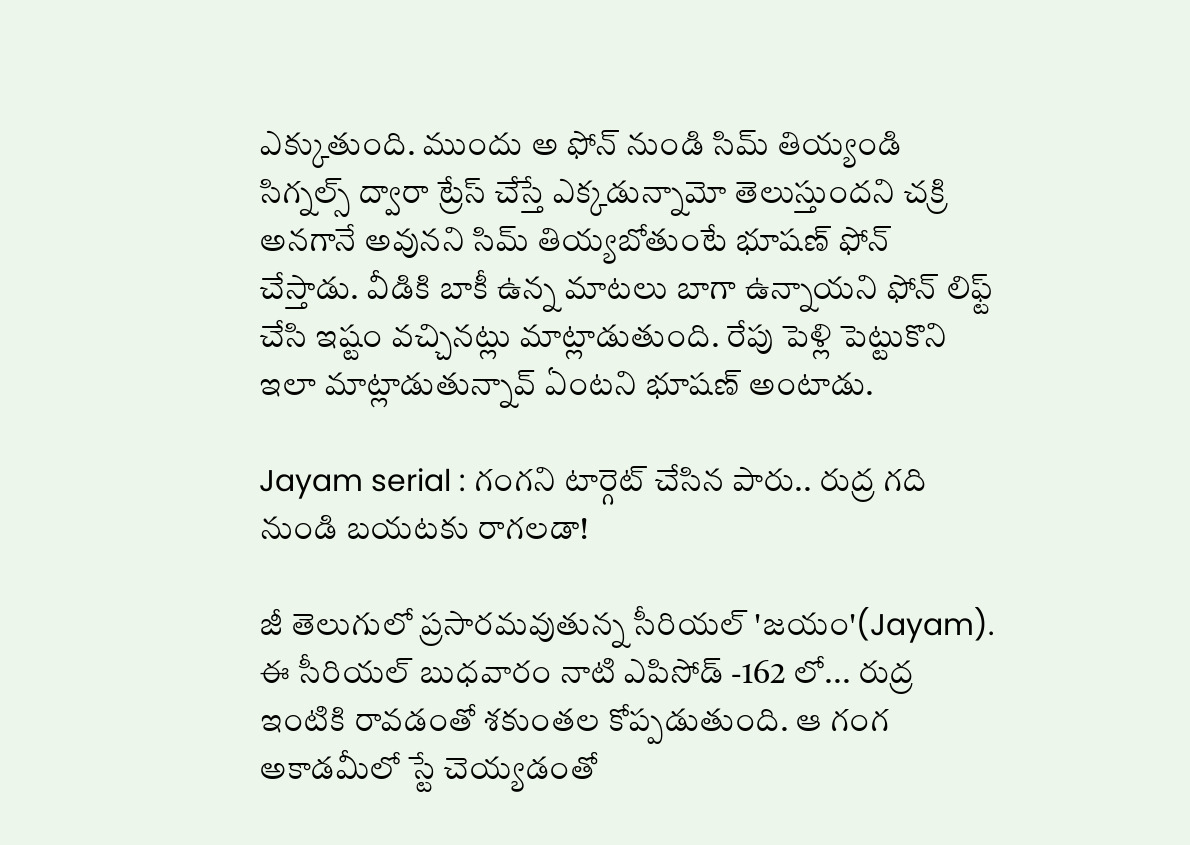ఎక్కుతుంది. ముందు అ ఫోన్ నుండి సిమ్ తియ్యండి సిగ్నల్స్ ద్వారా ట్రేస్ చేస్తే ఎక్కడున్నామో తెలుస్తుందని చక్రి అనగానే అవునని సిమ్ తియ్యబోతుంటే భూషణ్ ఫోన్ చేస్తాడు. వీడికి బాకీ ఉన్న మాటలు బాగా ఉన్నాయని ఫోన్ లిఫ్ట్ చేసి ఇష్టం వచ్చినట్లు మాట్లాడుతుంది. రేపు పెళ్లి పెట్టుకొని ఇలా మాట్లాడుతున్నావ్ ఏంటని భూషణ్ అంటాడు.

Jayam serial : గంగని టార్గెట్ చేసిన పారు.. రుద్ర గది నుండి బయటకు రాగలడా!

జీ తెలుగులో ప్రసారమవుతున్న సీరియల్ 'జయం'(Jayam). ఈ సీరియల్ బుధవారం నాటి ఎపిసోడ్ -162 లో... రుద్ర ఇంటికి రావడంతో శకుంతల కోప్పడుతుంది. ఆ గంగ అకాడమీలో స్టే చెయ్యడంతో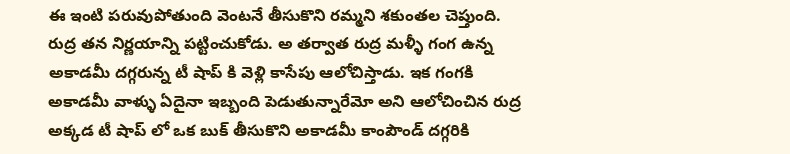ఈ ఇంటి పరువుపోతుంది వెంటనే తీసుకొని రమ్మని శకుంతల చెప్తుంది. రుద్ర తన నిర్ణయాన్ని పట్టించుకోడు. అ తర్వాత రుద్ర మళ్ళీ గంగ ఉన్న అకాడమీ దగ్గరున్న టీ షాప్ కి వెళ్లి కాసేపు ఆలోచిస్తాడు. ఇక గంగకి అకాడమీ వాళ్ళు ఏదైనా ఇబ్బంది పెడుతున్నారేమో అని ఆలోచించిన రుద్ర అక్కడ టీ షాప్ లో ఒక బుక్ తీసుకొని అకాడమీ కాంపౌండ్ దగ్గరికి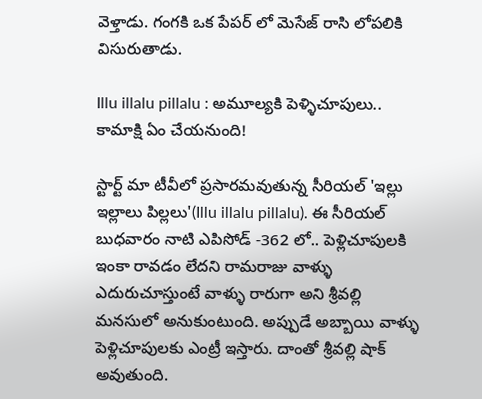వెళ్తాడు. గంగకి ఒక పేపర్ లో మెసేజ్ రాసి లోపలికి విసురుతాడు.

Illu illalu pillalu : అమూల్యకి పెళ్ళిచూపులు.. కామాక్షి ఏం చేయనుంది!

స్టార్ట్ మా టీవీలో ప్రసారమవుతున్న సీరియల్ 'ఇల్లు ఇల్లాలు పిల్లలు'(Illu illalu pillalu). ఈ సీరియల్ బుధవారం నాటి ఎపిసోడ్ -362 లో.. పెళ్లిచూపులకి ఇంకా రావడం లేదని రామరాజు వాళ్ళు ఎదురుచూస్తుంటే వాళ్ళు రారుగా అని శ్రీవల్లి మనసులో అనుకుంటుంది. అప్పుడే అబ్బాయి వాళ్ళు పెళ్లిచూపులకు ఎంట్రీ ఇస్తారు‌. దాంతో శ్రీవల్లి షాక్ అవుతుంది.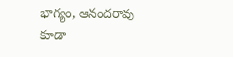భాగ్యం, ఆనందరావు కూడా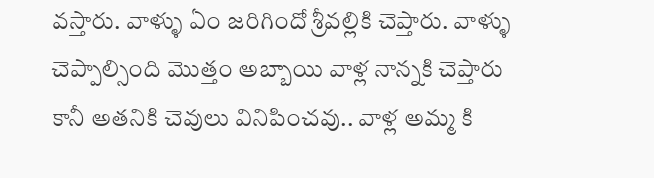వస్తారు. వాళ్ళు ఏం జరిగిందో శ్రీవల్లికి చెప్తారు. వాళ్ళు చెప్పాల్సింది మొత్తం అబ్బాయి వాళ్ల నాన్నకి చెప్తారు కానీ అతనికి చెవులు వినిపించవు.. వాళ్ల అమ్మ కి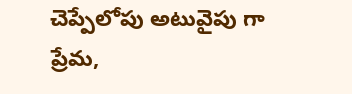చెప్పేలోపు అటువైపు గా ప్రేమ,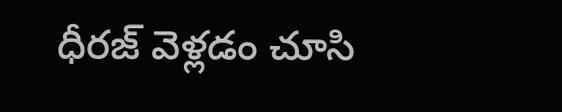ధీరజ్ వెళ్లడం చూసి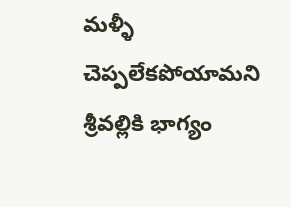మళ్ళీ చెప్పలేకపోయామని శ్రీవల్లికి భాగ్యం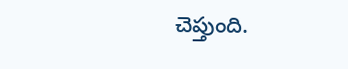చెప్తుంది.